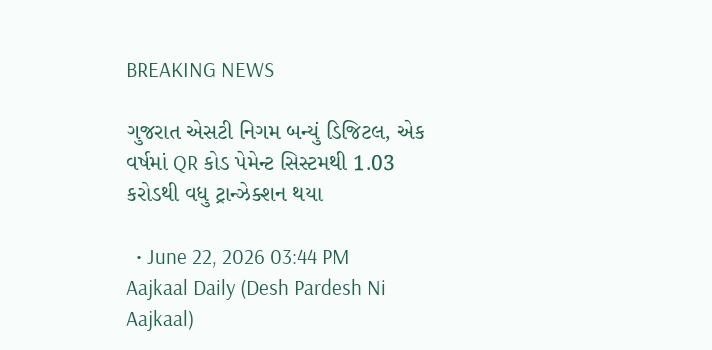BREAKING NEWS

ગુજરાત એસટી નિગમ બન્યું ડિજિટલ, એક વર્ષમાં QR કોડ પેમેન્ટ સિસ્ટમથી 1.03 કરોડથી વધુ ટ્રાન્ઝેક્શન થયા

  • June 22, 2026 03:44 PM
Aajkaal Daily (Desh Pardesh Ni Aajkaal)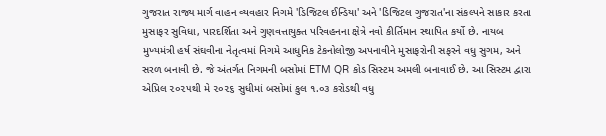ગુજરાત રાજ્ય માર્ગ વાહન વ્યવહાર નિગમે 'ડિજિટલ ઈન્ડિયા' અને 'ડિજિટલ ગુજરાત'ના સંકલ્પને સાકાર કરતા મુસાફર સુવિધા, પારદર્શિતા અને ગુણવત્તાયુક્ત પરિવહનના ક્ષેત્રે નવો કીર્તિમાન સ્થાપિત કર્યો છે. નાયબ મુખ્યમંત્રી હર્ષ સંઘવીના નેતૃત્વમાં નિગમે આધુનિક ટેકનોલોજી અપનાવીને મુસાફરોની સફરને વધુ સુગમ, અને સરળ બનાવી છે. જે અંતર્ગત નિગમની બસોમાં ETM QR કોડ સિસ્ટમ અમલી બનાવાઈ છે. આ સિસ્ટમ દ્વારા એપ્રિલ ૨૦૨૫થી મે ૨૦૨૬ સુધીમાં બસોમાં કુલ ૧.૦૩ કરોડથી વધુ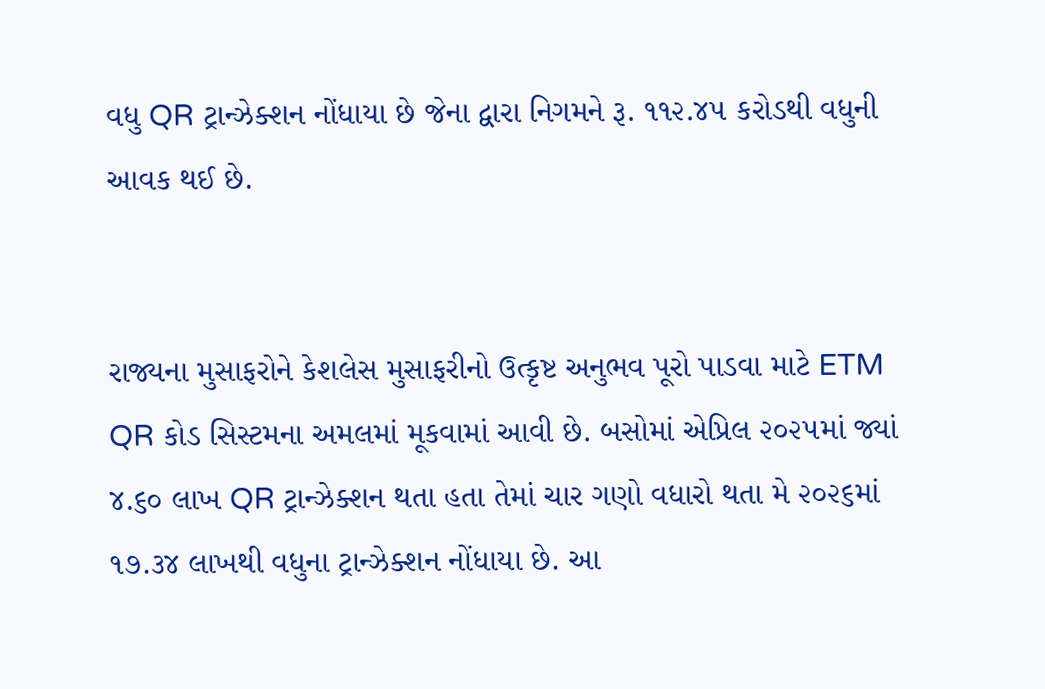વધુ QR ટ્રાન્ઝેક્શન નોંધાયા છે જેના દ્વારા નિગમને રૂ. ૧૧૨.૪૫ કરોડથી વધુની આવક થઈ છે.


રાજ્યના મુસાફરોને કેશલેસ મુસાફરીનો ઉત્કૃષ્ટ અનુભવ પૂરો પાડવા માટે ETM QR કોડ સિસ્ટમના અમલમાં મૂકવામાં આવી છે. બસોમાં એપ્રિલ ૨૦૨૫માં જ્યાં ૪.૬૦ લાખ QR ટ્રાન્ઝેક્શન થતા હતા તેમાં ચાર ગણો વધારો થતા મે ૨૦૨૬માં ૧૭.૩૪ લાખથી વધુના ટ્રાન્ઝેક્શન નોંધાયા છે. આ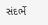સંદર્ભે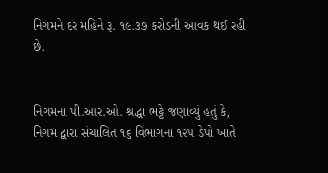નિગમને દર મહિને રૂ. ૧૯.૩૭ કરોડની આવક થઈ રહી છે.


નિગમના પી.આર.ઓ. શ્રદ્ધા ભટ્ટે જણાવ્યું હતું કે, નિગમ દ્વારા સંચાલિત ૧૬ વિભાગના ૧૨૫ ડેપો ખાતે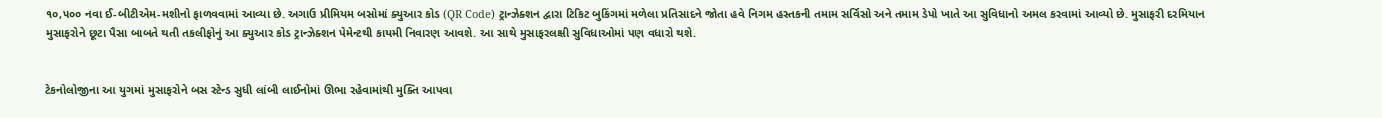૧૦,૫૦૦ નવા ઈ-બીટીએમ-મશીનો ફાળવવામાં આવ્યા છે. અગાઉ પ્રીમિયમ બસોમાં ક્યુઆર કોડ (QR Code) ટ્રાન્ઝેક્શન દ્વારા ટિકિટ બુકિંગમાં મળેલા પ્રતિસાદને જોતા હવે નિગમ હસ્તકની તમામ સર્વિસો અને તમામ ડેપો ખાતે આ સુવિધાનો અમલ કરવામાં આવ્યો છે. મુસાફરી દરમિયાન મુસાફરોને છૂટા પૈસા બાબતે થતી તકલીફોનું આ ક્યુઆર કોડ ટ્રાન્ઝેક્શન પેમેન્ટથી કાયમી નિવારણ આવશે. આ સાથે મુસાફરલક્ષી સુવિધાઓમાં પણ વધારો થશે.


ટેકનોલોજીના આ યુગમાં મુસાફરોને બસ સ્ટેન્ડ સુધી લાંબી લાઈનોમાં ઊભા રહેવામાંથી મુક્તિ આપવા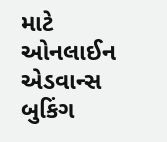માટે ઓનલાઈન એડવાન્સ બુકિંગ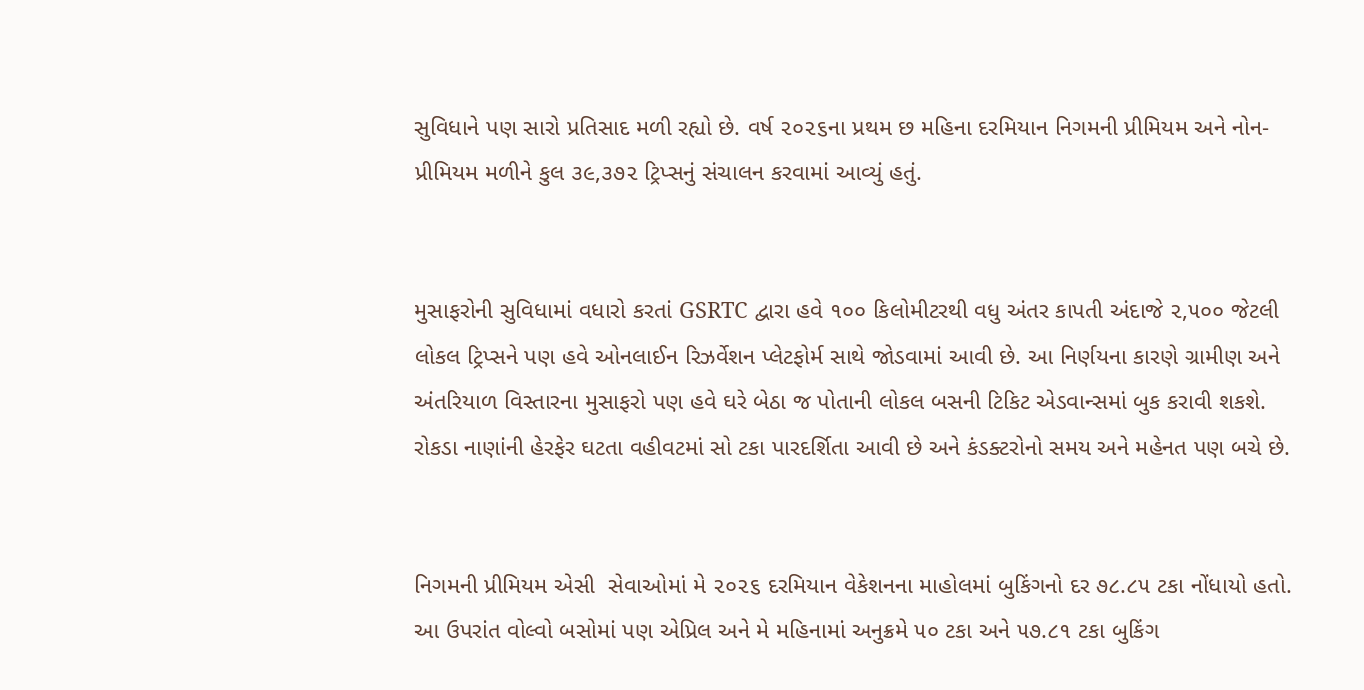સુવિધાને પણ સારો પ્રતિસાદ મળી રહ્યો છે. વર્ષ ૨૦૨૬ના પ્રથમ છ મહિના દરમિયાન નિગમની પ્રીમિયમ અને નોન-પ્રીમિયમ મળીને કુલ ૩૯,૩૭૨ ટ્રિપ્સનું સંચાલન કરવામાં આવ્યું હતું.


મુસાફરોની સુવિધામાં વધારો કરતાં GSRTC દ્વારા હવે ૧૦૦ કિલોમીટરથી વધુ અંતર કાપતી અંદાજે ૨,૫૦૦ જેટલી લોકલ ટ્રિપ્સને પણ હવે ઓનલાઈન રિઝર્વેશન પ્લેટફોર્મ સાથે જોડવામાં આવી છે. આ નિર્ણયના કારણે ગ્રામીણ અને અંતરિયાળ વિસ્તારના મુસાફરો પણ હવે ઘરે બેઠા જ પોતાની લોકલ બસની ટિકિટ એડવાન્સમાં બુક કરાવી શકશે. રોકડા નાણાંની હેરફેર ઘટતા વહીવટમાં સો ટકા પારદર્શિતા આવી છે અને કંડક્ટરોનો સમય અને મહેનત પણ બચે છે.


નિગમની પ્રીમિયમ એસી  સેવાઓમાં મે ૨૦૨૬ દરમિયાન વેકેશનના માહોલમાં બુકિંગનો દર ૭૮.૮૫ ટકા નોંધાયો હતો. આ ઉપરાંત વોલ્વો બસોમાં પણ એપ્રિલ અને મે મહિનામાં અનુક્રમે ૫૦ ટકા અને ૫૭.૮૧ ટકા બુકિંગ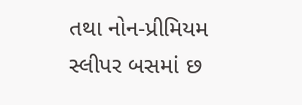તથા નોન-પ્રીમિયમ સ્લીપર બસમાં છ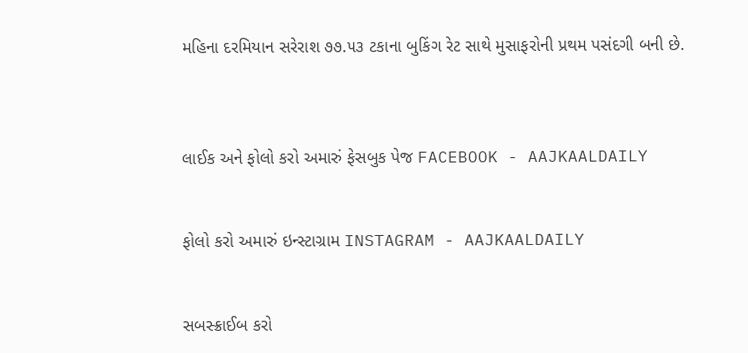મહિના દરમિયાન સરેરાશ ૭૭.૫૩ ટકાના બુકિંગ રેટ સાથે મુસાફરોની પ્રથમ પસંદગી બની છે.



લાઈક અને ફોલો કરો અમારું ફેસબુક પેજ FACEBOOK - AAJKAALDAILY


ફોલો કરો અમારું ઇન્સ્ટાગ્રામ INSTAGRAM - AAJKAALDAILY


સબસ્ક્રાઈબ કરો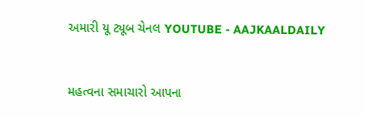અમારી યૂ ટ્યૂબ ચેનલ YOUTUBE - AAJKAALDAILY


મહત્વના સમાચારો આપના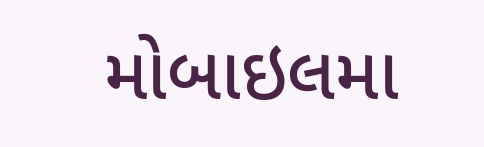મોબાઇલમા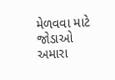મેળવવા માટે જોડાઓ અમારા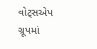વોટ્સએપ ગ્રૂપમાં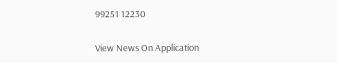99251 12230

View News On Application